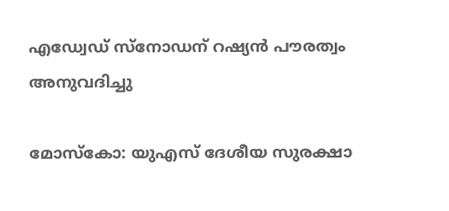എഡ്വേഡ് സ്നോഡന് റഷ്യൻ പൗരത്വം അനുവദിച്ചു

മോസ്കോ: യുഎസ് ദേശീയ സുരക്ഷാ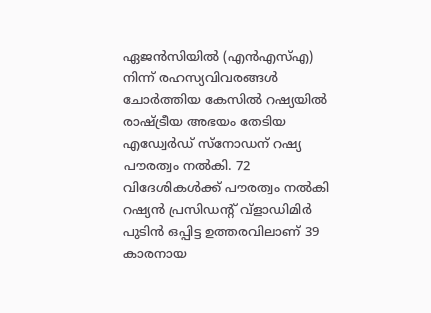ഏജൻസിയിൽ (എൻഎസ്എ) നിന്ന് രഹസ്യവിവരങ്ങൾ ചോർത്തിയ കേസിൽ റഷ്യയിൽ രാഷ്ട്രീയ അഭയം തേടിയ എഡ്വേർഡ് സ്നോഡന് റഷ്യ പൗരത്വം നൽകി. 72 വിദേശികൾക്ക് പൗരത്വം നൽകി റഷ്യൻ പ്രസിഡന്റ് വ്ളാഡിമിർ പുടിൻ ഒപ്പിട്ട ഉത്തരവിലാണ് 39 കാരനായ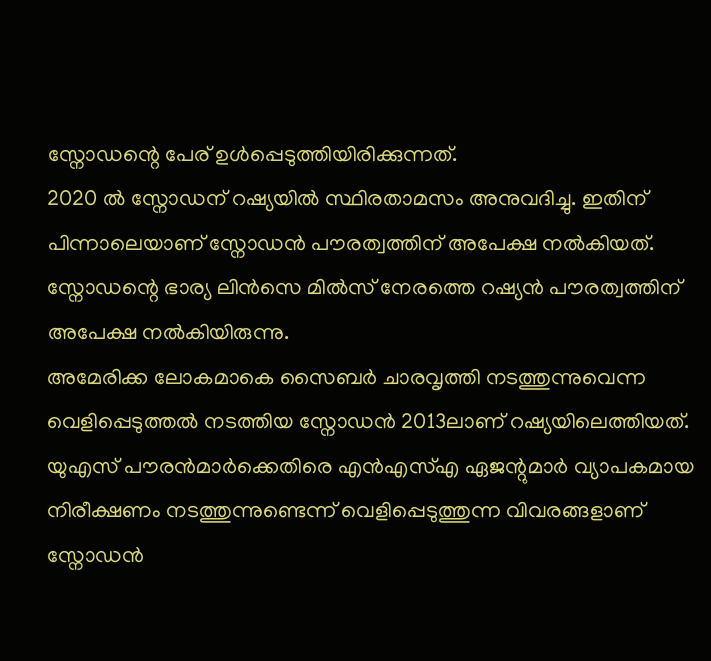സ്നോഡന്റെ പേര് ഉൾപ്പെടുത്തിയിരിക്കുന്നത്.
2020 ൽ സ്നോഡന് റഷ്യയിൽ സ്ഥിരതാമസം അനുവദിച്ചു. ഇതിന് പിന്നാലെയാണ് സ്നോഡൻ പൗരത്വത്തിന് അപേക്ഷ നൽകിയത്. സ്നോഡന്റെ ഭാര്യ ലിൻസെ മിൽസ് നേരത്തെ റഷ്യൻ പൗരത്വത്തിന് അപേക്ഷ നൽകിയിരുന്നു.
അമേരിക്ക ലോകമാകെ സൈബർ ചാരവൃത്തി നടത്തുന്നുവെന്ന വെളിപ്പെടുത്തൽ നടത്തിയ സ്നോഡൻ 2013ലാണ് റഷ്യയിലെത്തിയത്. യുഎസ് പൗരൻമാർക്കെതിരെ എൻഎസ്എ ഏജന്റുമാർ വ്യാപകമായ നിരീക്ഷണം നടത്തുന്നുണ്ടെന്ന് വെളിപ്പെടുത്തുന്ന വിവരങ്ങളാണ് സ്നോഡൻ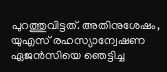പുറത്തുവിട്ടത്. അതിനുശേഷം, യുഎസ് രഹസ്യാന്വേഷണ ഏജൻസിയെ ഞെട്ടിച്ച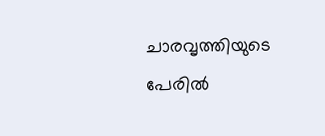ചാരവൃത്തിയുടെ പേരിൽ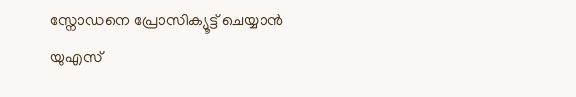സ്നോഡനെ പ്രോസിക്യൂട്ട് ചെയ്യാൻ യുഎസ്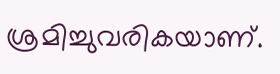ശ്രമിച്ചുവരികയാണ്.